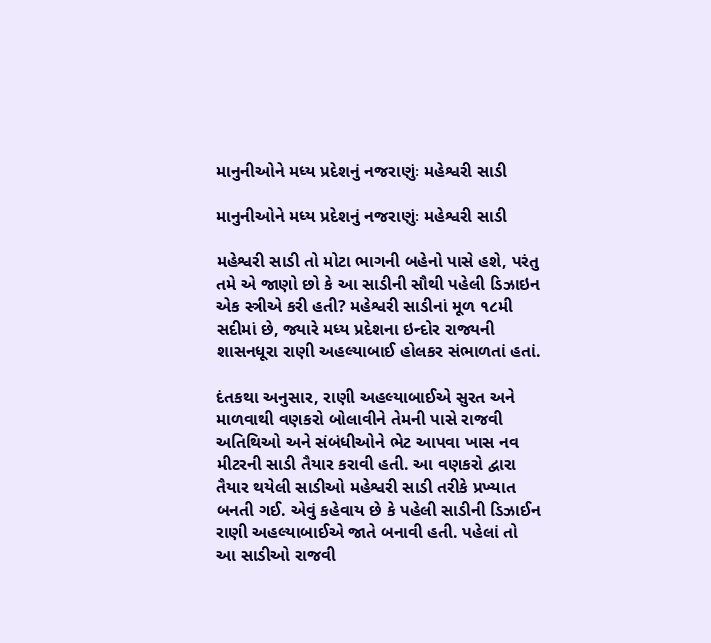માનુનીઓને મધ્ય પ્રદેશનું નજરાણુંઃ મહેશ્વરી સાડી

માનુનીઓને મધ્ય પ્રદેશનું નજરાણુંઃ મહેશ્વરી સાડી

મહેશ્વરી સાડી તો મોટા ભાગની બહેનો પાસે હશે, પરંતુ તમે એ જાણો છો કે આ સાડીની સૌથી પહેલી ડિઝાઇન એક સ્ત્રીએ કરી હતી? મહેશ્વરી સાડીનાં મૂળ ૧૮મી સદીમાં છે, જ્યારે મધ્ય પ્રદેશના ઇન્દોર રાજ્યની શાસનધૂરા રાણી અહલ્યાબાઈ હોલકર સંભાળતાં હતાં.

દંતકથા અનુસાર, રાણી અહલ્યાબાઈએ સુરત અને માળવાથી વણકરો બોલાવીને તેમની પાસે રાજવી અતિથિઓ અને સંબંધીઓને ભેટ આપવા ખાસ નવ મીટરની સાડી તૈયાર કરાવી હતી. આ વણકરો દ્વારા તૈયાર થયેલી સાડીઓ મહેશ્વરી સાડી તરીકે પ્રખ્યાત બનતી ગઈ. એવું કહેવાય છે કે પહેલી સાડીની ડિઝાઈન રાણી અહલ્યાબાઈએ જાતે બનાવી હતી. પહેલાં તો આ સાડીઓ રાજવી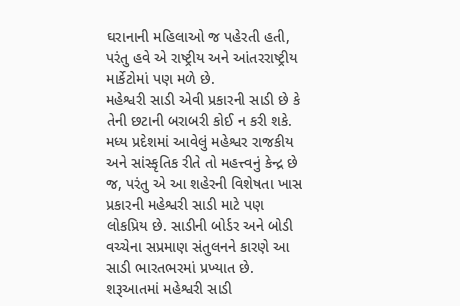ઘરાનાની મહિલાઓ જ પહેરતી હતી, પરંતુ હવે એ રાષ્ટ્રીય અને આંતરરાષ્ટ્રીય માર્કેટોમાં પણ મળે છે.
મહેશ્વરી સાડી એવી પ્રકારની સાડી છે કે તેની છટાની બરાબરી કોઈ ન કરી શકે. મધ્ય પ્રદેશમાં આવેલું મહેશ્વર રાજકીય અને સાંસ્કૃતિક રીતે તો મહત્ત્વનું કેન્દ્ર છે જ, પરંતુ એ આ શહેરની વિશેષતા ખાસ પ્રકારની મહેશ્વરી સાડી માટે પણ લોકપ્રિય છે. સાડીની બોર્ડર અને બોડી વચ્ચેના સપ્રમાણ સંતુલનને કારણે આ સાડી ભારતભરમાં પ્રખ્યાત છે. શરૂઆતમાં મહેશ્વરી સાડી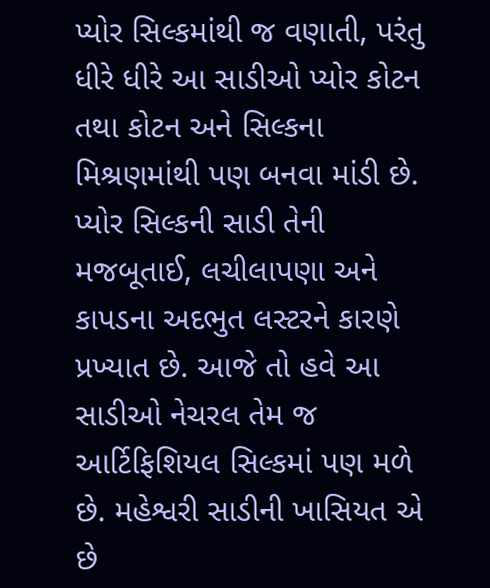પ્યોર સિલ્કમાંથી જ વણાતી, પરંતુ ધીરે ધીરે આ સાડીઓ પ્યોર કોટન તથા કોટન અને સિલ્કના મિશ્રણમાંથી પણ બનવા માંડી છે.
પ્યોર સિલ્કની સાડી તેની મજબૂતાઈ, લચીલાપણા અને કાપડના અદભુત લસ્ટરને કારણે પ્રખ્યાત છે. આજે તો હવે આ સાડીઓ નેચરલ તેમ જ આર્ટિફિશિયલ સિલ્કમાં પણ મળે છે. મહેશ્વરી સાડીની ખાસિયત એ છે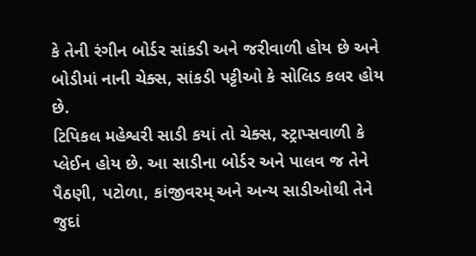કે તેની રંગીન બોર્ડર સાંકડી અને જરીવાળી હોય છે અને બોડીમાં નાની ચેક્સ, સાંકડી પટ્ટીઓ કે સોલિડ કલર હોય છે.
ટિપિકલ મહેશ્વરી સાડી કયાં તો ચેક્સ, સ્ટ્રાપ્સવાળી કે પ્લેઈન હોય છે. આ સાડીના બોર્ડર અને પાલવ જ તેને પૈઠણી, પટોળા, કાંજીવરમ્ અને અન્ય સાડીઓથી તેને જુદાં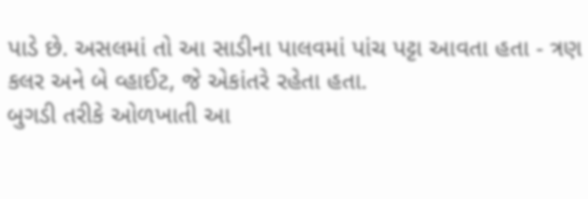પાડે છે. અસલમાં તો આ સાડીના પાલવમાં પાંચ પટ્ટા આવતા હતા - ત્રણ કલર અને બે વ્હાઈટ, જે એકાંતરે રહેતા હતા.
બુગડી તરીકે ઓળખાતી આ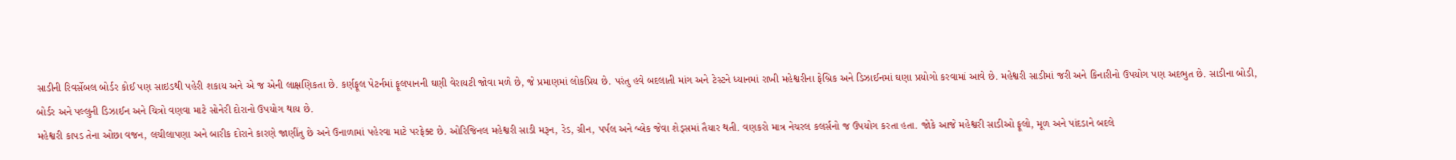સાડીની રિવર્સેબલ બોર્ડર કોઈ પણ સાઇડથી પહેરી શકાય અને એ જ એની લાક્ષણિકતા છે. કર્ણફૂલ પેટર્નમાં ફૂલપાનની ઘણી વેરાયટી જોવા મળે છે, જે પ્રમાણમાં લોકપ્રિય છે. પરંતુ હવે બદલાતી માંગ અને ટેસ્ટને ધ્યાનમાં રાખી મહેશ્વરીના ફેબ્રિક અને ડિઝાઈનમાં ઘણા પ્રયોગો કરવામાં આવે છે. મહેશ્વરી સાડીમાં જરી અને કિનારીનો ઉપયોગ પણ અદભુત છે. સાડીના બોડી, બોર્ડર અને પલ્લુની ડિઝાઈન અને ચિત્રો વણવા માટે સોનેરી દોરાનો ઉપયોગ થાય છે.
મહેશ્વરી કાપડ તેના ઓછા વજન, લચીલાપણા અને બારીક દોરાને કારણે જાણીંતુ છે અને ઉનાળામાં પહેરવા માટે પરફેક્ટ છે. ઓરિજિનલ મહેશ્વરી સાડી મરૂન, રેડ, ગ્રીન, પર્પલ અને બ્લેક જેવા શેડ્સમાં તૈયાર થતી. વણકરો માત્ર નેચરલ કલર્સનો જ ઉપયોગ કરતા હતા. જોકે આજે મહેશ્વરી સાડીઓ ફૂલો, મૂળ અને પાંદડાને બદલે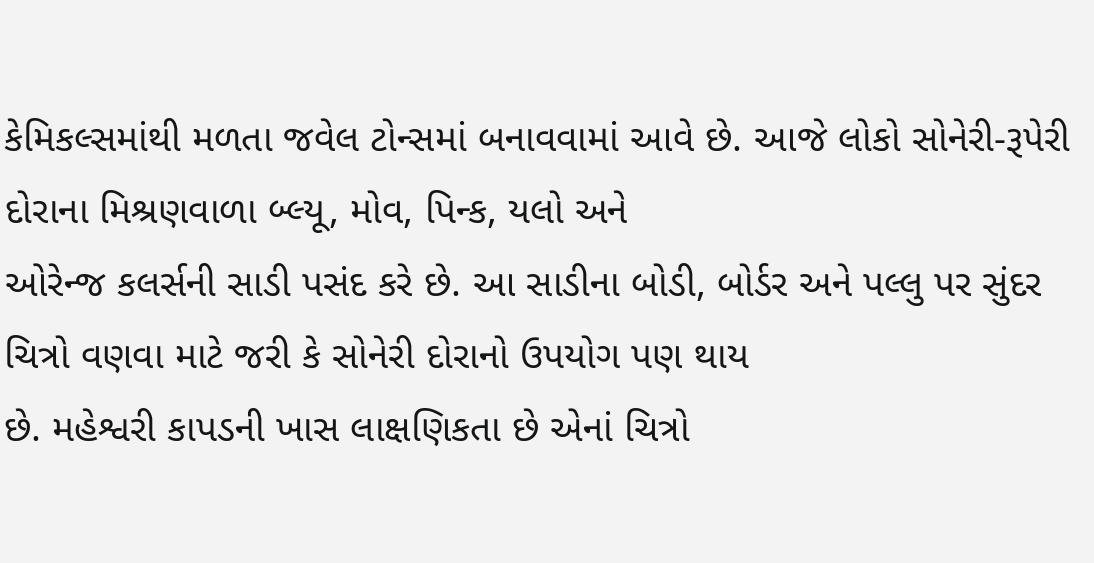કેમિકલ્સમાંથી મળતા જવેલ ટોન્સમાં બનાવવામાં આવે છે. આજે લોકો સોનેરી-રૂપેરી દોરાના મિશ્રણવાળા બ્લ્યૂ, મોવ, પિન્ક, યલો અને
ઓરેન્જ કલર્સની સાડી પસંદ કરે છે. આ સાડીના બોડી, બોર્ડર અને પલ્લુ પર સુંદર ચિત્રો વણવા માટે જરી કે સોનેરી દોરાનો ઉપયોગ પણ થાય
છે. મહેશ્વરી કાપડની ખાસ લાક્ષણિકતા છે એનાં ચિત્રો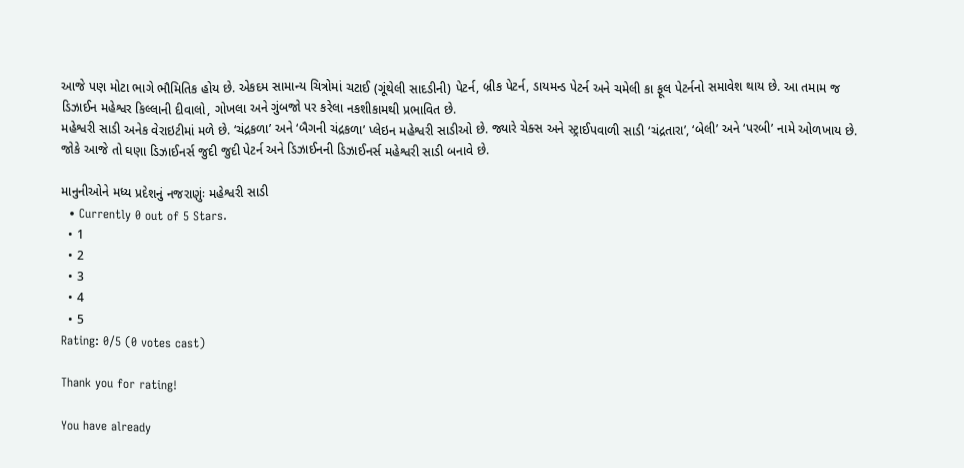આજે પણ મોટા ભાગે ભૌમિતિક હોય છે. એકદમ સામાન્ય ચિત્રોમાં ચટાઈ (ગૂંથેલી સાદડીની) પેટર્ન, બ્રીક પેટર્ન, ડાયમન્ડ પેટર્ન અને ચમેલી કા ફૂલ પેટર્નનો સમાવેશ થાય છે. આ તમામ જ ડિઝાઈન મહેશ્વર કિલ્લાની દીવાલો, ગોખલા અને ગુંબજો પર કરેલા નકશીકામથી પ્રભાવિત છે.
મહેશ્વરી સાડી અનેક વેરાઇટીમાં મળે છે. ‘ચંદ્રકળા’ અને ‘બૈગની ચંદ્રકળા’ પ્લેઇન મહેશ્વરી સાડીઓ છે. જ્યારે ચેક્સ અને સ્ટ્રાઈપવાળી સાડી ‘ચંદ્રતારા’, ‘બેલી’ અને ‘પરબી’ નામે ઓળખાય છે. જોકે આજે તો ઘણા ડિઝાઈનર્સ જુદી જુદી પેટર્ન અને ડિઝાઈનની ડિઝાઈનર્સ મહેશ્વરી સાડી બનાવે છે.

માનુનીઓને મધ્ય પ્રદેશનું નજરાણુંઃ મહેશ્વરી સાડી
  • Currently 0 out of 5 Stars.
  • 1
  • 2
  • 3
  • 4
  • 5
Rating: 0/5 (0 votes cast)

Thank you for rating!

You have already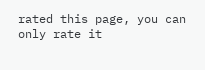rated this page, you can only rate it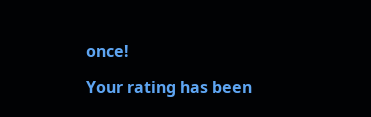once!

Your rating has been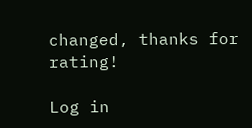changed, thanks for rating!

Log in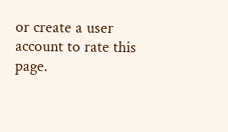or create a user account to rate this page.